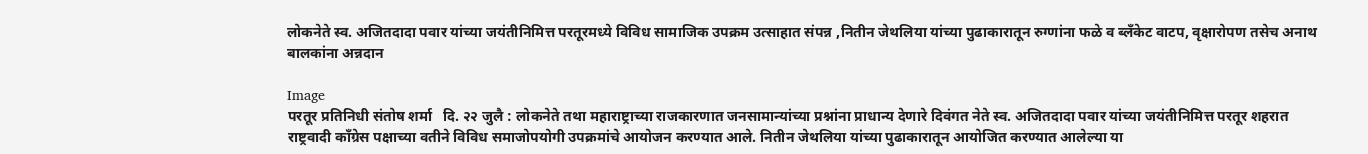लोकनेते स्व. अजितदादा पवार यांच्या जयंतीनिमित्त परतूरमध्ये विविध सामाजिक उपक्रम उत्साहात संपन्न ,नितीन जेथलिया यांच्या पुढाकारातून रुग्णांना फळे व ब्लँकेट वाटप, वृक्षारोपण तसेच अनाथ बालकांना अन्नदान

Image
परतूर प्रतिनिधी संतोष शर्मा   दि. २२ जुलै : लोकनेते तथा महाराष्ट्राच्या राजकारणात जनसामान्यांच्या प्रश्नांना प्राधान्य देणारे दिवंगत नेते स्व. अजितदादा पवार यांच्या जयंतीनिमित्त परतूर शहरात राष्ट्रवादी काँग्रेस पक्षाच्या वतीने विविध समाजोपयोगी उपक्रमांचे आयोजन करण्यात आले. नितीन जेथलिया यांच्या पुढाकारातून आयोजित करण्यात आलेल्या या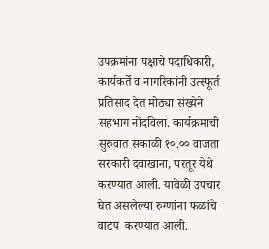उपक्रमांना पक्षाचे पदाधिकारी, कार्यकर्ते व नागरिकांनी उत्स्फूर्त प्रतिसाद देत मोठ्या संख्येने सहभाग नोंदविला. कार्यक्रमाची सुरुवात सकाळी १०.०० वाजता सरकारी दवाखाना, परतूर येथे करण्यात आली. यावेळी उपचार घेत असलेल्या रुग्णांना फळांचे वाटप  करण्यात आली.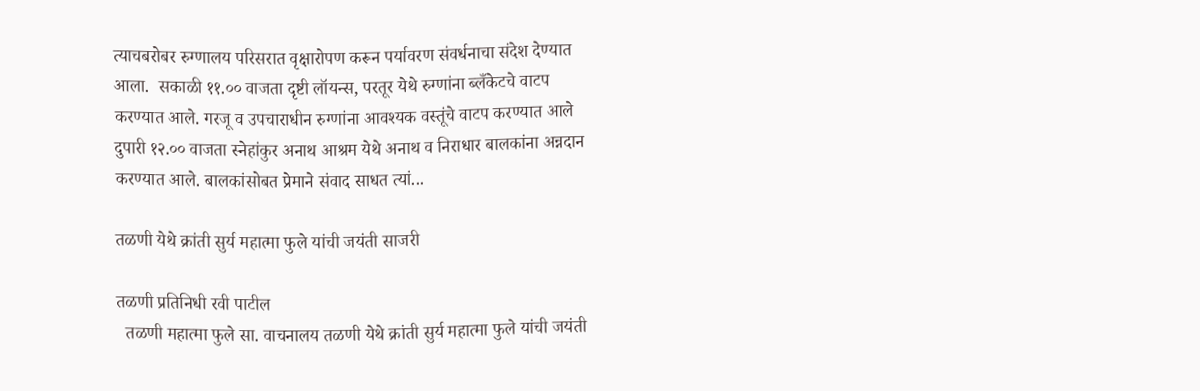त्याचबरोबर रुग्णालय परिसरात वृक्षारोपण करून पर्यावरण संवर्धनाचा संदेश देण्यात आला.  सकाळी ११.०० वाजता दृष्टी लॉयन्स, परतूर येथे रुग्णांना ब्लँकेटचे वाटप करण्यात आले. गरजू व उपचाराधीन रुग्णांना आवश्यक वस्तूंचे वाटप करण्यात आले दुपारी १२.०० वाजता स्नेहांकुर अनाथ आश्रम येथे अनाथ व निराधार बालकांना अन्नदान करण्यात आले. बालकांसोबत प्रेमाने संवाद साधत त्यां...

तळणी येथे क्रांती सुर्य महात्मा फुले यांची जयंती साजरी

तळणी प्रतिनिधी रवी पाटील
  तळणी महात्मा फुले सा. वाचनालय तळणी येथे क्रांती सुर्य महात्मा फुले यांची जयंती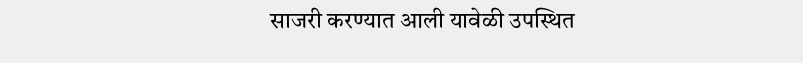साजरी करण्यात आली यावेळी उपस्थित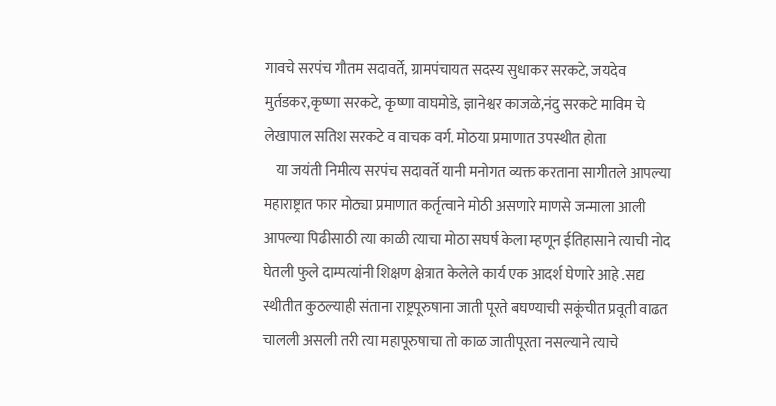गावचे सरपंच गौतम सदावर्ते, ग्रामपंचायत सदस्य सुधाकर सरकटे, जयदेव मुर्तडकर,कृष्णा सरकटे, कृष्णा वाघमोडे, ज्ञानेश्वर काजळे,नंदु सरकटे माविम चे लेखापाल सतिश सरकटे व वाचक वर्ग. मोठया प्रमाणात उपस्थीत होता
    या जयंती निमीत्य सरपंच सदावर्ते यानी मनोगत व्यक्त करताना सागीतले आपल्या महाराष्ट्रात फार मोठ्या प्रमाणात कर्तृत्वाने मोठी असणारे माणसे जन्माला आली आपल्या पिढीसाठी त्या काळी त्याचा मोठा सघर्ष केला म्हणून ईतिहासाने त्याची नोद घेतली फुले दाम्पत्यांनी शिक्षण क्षेत्रात केलेले कार्य एक आदर्श घेणारे आहे .सद्य स्थीतीत कुठल्याही संताना राष्ट्रपूरुषाना जाती पूरते बघण्याची सकूंचीत प्रवूती वाढत चालली असली तरी त्या महापूरुषाचा तो काळ जातीपूरता नसल्याने त्याचे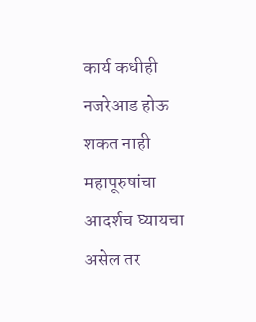कार्य कधीही नजरेआड होऊ शकत नाही महापूरुषांचा आदर्शच घ्यायचा असेल तर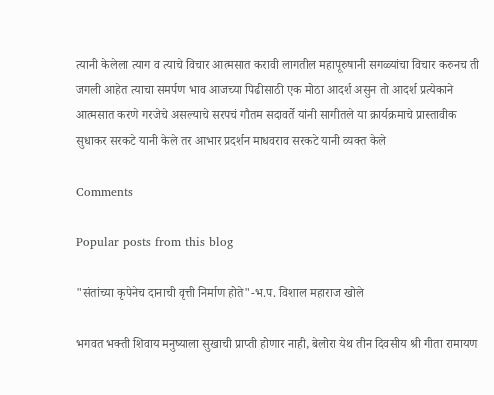त्यानी केलेला त्याग व त्याचे विचार आत्मसात करावी लागतील महापूरुषानी सगळ्यांचा विचार करुनच ती जगली आहेत त्याचा समर्पण भाव आजच्या पिढीसाठी एक मोठा आदर्श असुन तो आदर्श प्रत्येकाने आत्मसात करणे गरजेचे असल्याचे सरपचं गौतम सदावर्ते यांनी सागीतले या क्रार्यक्रमाचे प्रास्तावीक सुधाकर सरकटे यानी केले तर आभार प्रदर्शन माधवराव सरकटे यानी व्यक्त केले

Comments

Popular posts from this blog

"संतांच्या कृपेनेच दानाची वृत्ती निर्माण होते"-भ.प. विशाल महाराज खोले

भगवत भक्ती शिवाय मनुष्याला सुखाची प्राप्ती होणार नाही, बेलोरा येथ तीन दिवसीय श्री गीता रामायण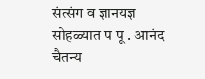संत्संग व ज्ञानयज्ञ सोहळ्यात प पू . आनंद चैतन्य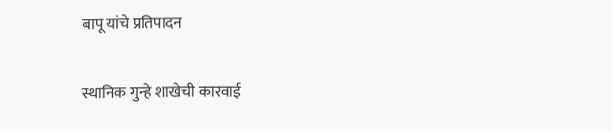बापू यांचे प्रतिपादन

स्थानिक गुन्हे शाखेची कारवाई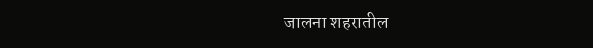जालना शहरातील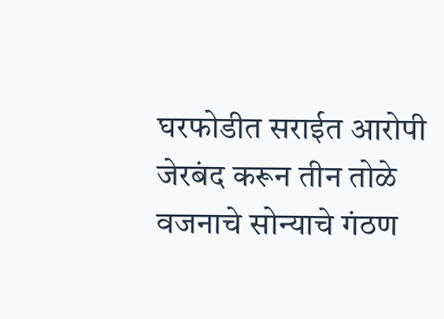घरफोडीत सराईत आरोपी जेरबंद करून तीन तोळे वजनाचे सोन्याचे गंठण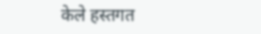केले हस्तगत